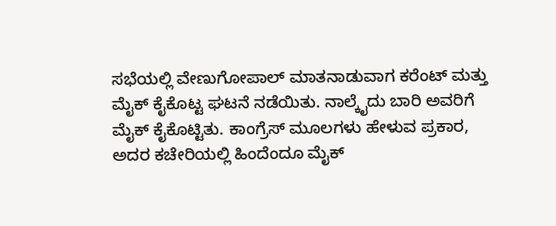ಸಭೆಯಲ್ಲಿ ವೇಣುಗೋಪಾಲ್ ಮಾತನಾಡುವಾಗ ಕರೆಂಟ್ ಮತ್ತು ಮೈಕ್ ಕೈಕೊಟ್ಟ ಘಟನೆ ನಡೆಯಿತು. ನಾಲ್ಕೈದು ಬಾರಿ ಅವರಿಗೆ ಮೈಕ್ ಕೈಕೊಟ್ಟಿತು. ಕಾಂಗ್ರೆಸ್ ಮೂಲಗಳು ಹೇಳುವ ಪ್ರಕಾರ, ಅದರ ಕಚೇರಿಯಲ್ಲಿ ಹಿಂದೆಂದೂ ಮೈಕ್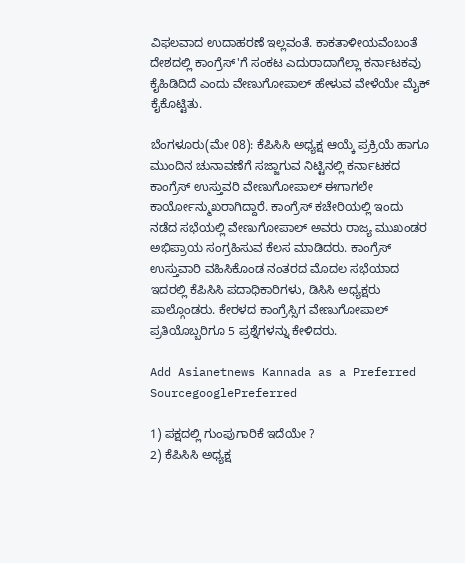ವಿಫಲವಾದ ಉದಾಹರಣೆ ಇಲ್ಲವಂತೆ. ಕಾಕತಾಳೀಯವೆಂಬಂತೆ ದೇಶದಲ್ಲಿ ಕಾಂಗ್ರೆಸ್'ಗೆ ಸಂಕಟ ಎದುರಾದಾಗೆಲ್ಲಾ ಕರ್ನಾಟಕವು ಕೈಹಿಡಿದಿದೆ ಎಂದು ವೇಣುಗೋಪಾಲ್ ಹೇಳುವ ವೇಳೆಯೇ ಮೈಕ್ ಕೈಕೊಟ್ಟಿತು.

ಬೆಂಗಳೂರು(ಮೇ 08): ಕೆಪಿಸಿಸಿ ಅಧ್ಯಕ್ಷ ಆಯ್ಕೆ ಪ್ರಕ್ರಿಯೆ ಹಾಗೂ ಮುಂದಿನ ಚುನಾವಣೆಗೆ ಸಜ್ಜಾಗುವ ನಿಟ್ಟಿನಲ್ಲಿ ಕರ್ನಾಟಕದ ಕಾಂಗ್ರೆಸ್ ಉಸ್ತುವರಿ ವೇಣುಗೋಪಾಲ್ ಈಗಾಗಲೇ ಕಾರ್ಯೋನ್ಮುಖರಾಗಿದ್ದಾರೆ. ಕಾಂಗ್ರೆಸ್ ಕಚೇರಿಯಲ್ಲಿ ಇಂದು ನಡೆದ ಸಭೆಯಲ್ಲಿ ವೇಣುಗೋಪಾಲ್ ಅವರು ರಾಜ್ಯ ಮುಖಂಡರ ಅಭಿಪ್ರಾಯ ಸಂಗ್ರಹಿಸುವ ಕೆಲಸ ಮಾಡಿದರು. ಕಾಂಗ್ರೆಸ್ ಉಸ್ತುವಾರಿ ವಹಿಸಿಕೊಂಡ ನಂತರದ ಮೊದಲ ಸಭೆಯಾದ ಇದರಲ್ಲಿ ಕೆಪಿಸಿಸಿ ಪದಾಧಿಕಾರಿಗಳು, ಡಿಸಿಸಿ ಅಧ್ಯಕ್ಷರು ಪಾಲ್ಗೊಂಡರು. ಕೇರಳದ ಕಾಂಗ್ರೆಸ್ಸಿಗ ವೇಣುಗೋಪಾಲ್ ಪ್ರತಿಯೊಬ್ಬರಿಗೂ 5 ಪ್ರಶ್ನೆಗಳನ್ನು ಕೇಳಿದರು.

Add Asianetnews Kannada as a Preferred SourcegooglePreferred

1) ಪಕ್ಷದಲ್ಲಿ ಗುಂಪುಗಾರಿಕೆ ಇದೆಯೇ ?
2) ಕೆಪಿಸಿಸಿ ಅಧ್ಯಕ್ಷ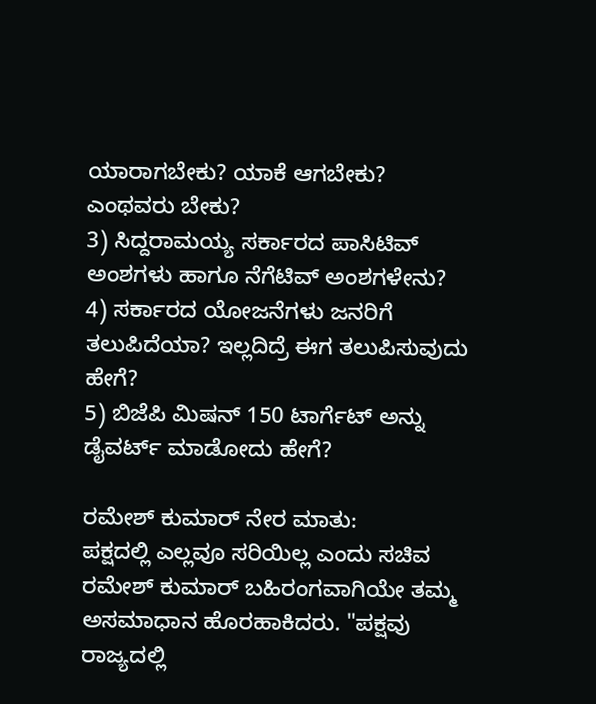ಯಾರಾಗಬೇಕು? ಯಾಕೆ ಆಗಬೇಕು? ಎಂಥವರು ಬೇಕು?
3) ಸಿದ್ದರಾಮಯ್ಯ ಸರ್ಕಾರದ ಪಾಸಿಟಿವ್ ಅಂಶಗಳು ಹಾಗೂ ನೆಗೆಟಿವ್ ಅಂಶಗಳೇನು?
4) ಸರ್ಕಾರದ ಯೋಜನೆಗಳು ಜನರಿಗೆ ತಲುಪಿದೆಯಾ? ಇಲ್ಲದಿದ್ರೆ ಈಗ ತಲುಪಿಸುವುದು ಹೇಗೆ?
5) ಬಿಜೆಪಿ ಮಿಷನ್ 150 ಟಾರ್ಗೆಟ್ ಅನ್ನು ಡೈವರ್ಟ್ ಮಾಡೋದು ಹೇಗೆ?

ರಮೇಶ್ ಕುಮಾರ್ ನೇರ ಮಾತು:
ಪಕ್ಷದಲ್ಲಿ ಎಲ್ಲವೂ ಸರಿಯಿಲ್ಲ ಎಂದು ಸಚಿವ ರಮೇಶ್ ಕುಮಾರ್ ಬಹಿರಂಗವಾಗಿಯೇ ತಮ್ಮ ಅಸಮಾಧಾನ ಹೊರಹಾಕಿದರು. "ಪಕ್ಷವು ರಾಜ್ಯದಲ್ಲಿ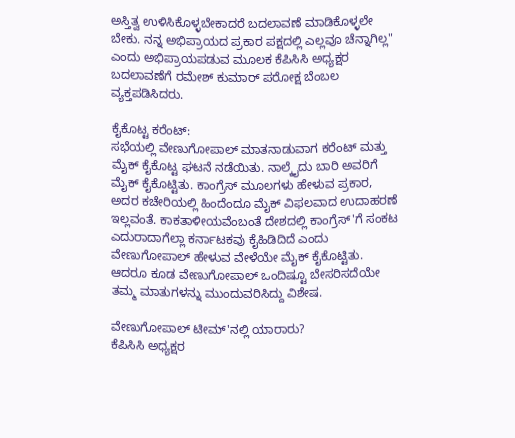ಅಸ್ತಿತ್ವ ಉಳಿಸಿಕೊಳ್ಳಬೇಕಾದರೆ ಬದಲಾವಣೆ ಮಾಡಿಕೊಳ್ಳಲೇ ಬೇಕು. ನನ್ನ ಅಭಿಪ್ರಾಯದ ಪ್ರಕಾರ ಪಕ್ಷದಲ್ಲಿ ಎಲ್ಲವೂ ಚೆನ್ನಾಗಿಲ್ಲ" ಎಂದು ಅಭಿಪ್ರಾಯಪಡುವ ಮೂಲಕ ಕೆಪಿಸಿಸಿ ಅಧ್ಯಕ್ಷರ ಬದಲಾವಣೆಗೆ ರಮೇಶ್ ಕುಮಾರ್ ಪರೋಕ್ಷ ಬೆಂಬಲ ವ್ಯಕ್ತಪಡಿಸಿದರು.

ಕೈಕೊಟ್ಟ ಕರೆಂಟ್:
ಸಭೆಯಲ್ಲಿ ವೇಣುಗೋಪಾಲ್ ಮಾತನಾಡುವಾಗ ಕರೆಂಟ್ ಮತ್ತು ಮೈಕ್ ಕೈಕೊಟ್ಟ ಘಟನೆ ನಡೆಯಿತು. ನಾಲ್ಕೈದು ಬಾರಿ ಅವರಿಗೆ ಮೈಕ್ ಕೈಕೊಟ್ಟಿತು. ಕಾಂಗ್ರೆಸ್ ಮೂಲಗಳು ಹೇಳುವ ಪ್ರಕಾರ, ಅದರ ಕಚೇರಿಯಲ್ಲಿ ಹಿಂದೆಂದೂ ಮೈಕ್ ವಿಫಲವಾದ ಉದಾಹರಣೆ ಇಲ್ಲವಂತೆ. ಕಾಕತಾಳೀಯವೆಂಬಂತೆ ದೇಶದಲ್ಲಿ ಕಾಂಗ್ರೆಸ್'ಗೆ ಸಂಕಟ ಎದುರಾದಾಗೆಲ್ಲಾ ಕರ್ನಾಟಕವು ಕೈಹಿಡಿದಿದೆ ಎಂದು ವೇಣುಗೋಪಾಲ್ ಹೇಳುವ ವೇಳೆಯೇ ಮೈಕ್ ಕೈಕೊಟ್ಟಿತು. ಆದರೂ ಕೂಡ ವೇಣುಗೋಪಾಲ್ ಒಂದಿಷ್ಟೂ ಬೇಸರಿಸದೆಯೇ ತಮ್ಮ ಮಾತುಗಳನ್ನು ಮುಂದುವರಿಸಿದ್ದು ವಿಶೇಷ.

ವೇಣುಗೋಪಾಲ್ ಟೀಮ್'ನಲ್ಲಿ ಯಾರಾರು?
ಕೆಪಿಸಿಸಿ ಅಧ್ಯಕ್ಷರ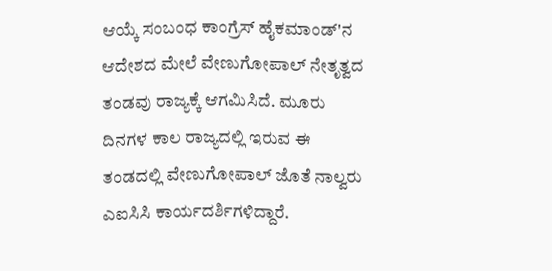ಆಯ್ಕೆ ಸಂಬಂಧ ಕಾಂಗ್ರೆಸ್ ಹೈಕಮಾಂಡ್'ನ ಆದೇಶದ ಮೇಲೆ ವೇಣುಗೋಪಾಲ್ ನೇತೃತ್ವದ ತಂಡವು ರಾಜ್ಯಕ್ಕೆ ಆಗಮಿಸಿದೆ. ಮೂರು ದಿನಗಳ ಕಾಲ ರಾಜ್ಯದಲ್ಲಿ ಇರುವ ಈ ತಂಡದಲ್ಲಿ ವೇಣುಗೋಪಾಲ್ ಜೊತೆ ನಾಲ್ವರು ಎಐಸಿಸಿ ಕಾರ್ಯದರ್ಶಿಗಳಿದ್ದಾರೆ.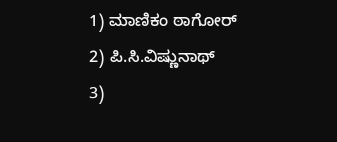1) ಮಾಣಿಕಂ ಠಾಗೋರ್
2) ಪಿ.ಸಿ.ವಿಷ್ಣುನಾಥ್
3)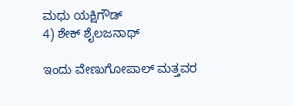ಮಧು ಯಕ್ಷಿಗೌಡ್
4) ಶೇಕ್ ಶೈಲಜನಾಥ್

ಇಂದು ವೇಣುಗೋಪಾಲ್ ಮತ್ತವರ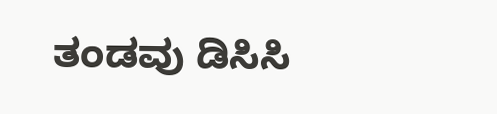ತಂಡವು ಡಿಸಿಸಿ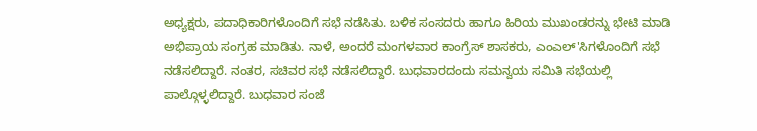ಅಧ್ಯಕ್ಷರು, ಪದಾಧಿಕಾರಿಗಳೊಂದಿಗೆ ಸಭೆ ನಡೆಸಿತು. ಬಳಿಕ ಸಂಸದರು ಹಾಗೂ ಹಿರಿಯ ಮುಖಂಡರನ್ನು ಭೇಟಿ ಮಾಡಿ ಅಭಿಪ್ರಾಯ ಸಂಗ್ರಹ ಮಾಡಿತು. ನಾಳೆ, ಅಂದರೆ ಮಂಗಳವಾರ ಕಾಂಗ್ರೆಸ್ ಶಾಸಕರು, ಎಂಎಲ್'ಸಿಗಳೊಂದಿಗೆ ಸಭೆ ನಡೆಸಲಿದ್ದಾರೆ. ನಂತರ, ಸಚಿವರ ಸಭೆ ನಡೆಸಲಿದ್ದಾರೆ. ಬುಧವಾರದಂದು ಸಮನ್ವಯ ಸಮಿತಿ ಸಭೆಯಲ್ಲಿ ಪಾಲ್ಗೊಳ್ಳಲಿದ್ದಾರೆ. ಬುಧವಾರ ಸಂಜೆ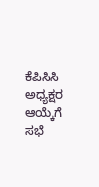ಕೆಪಿಸಿಸಿ ಅಧ್ಯಕ್ಷರ ಆಯ್ಕೆಗೆ ಸಭೆ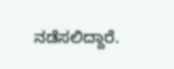ನಡೆಸಲಿದ್ದಾರೆ.